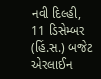નવી દિલ્હી, 11 ડિસેમ્બર (હિં.સ.) બજેટ એરલાઈન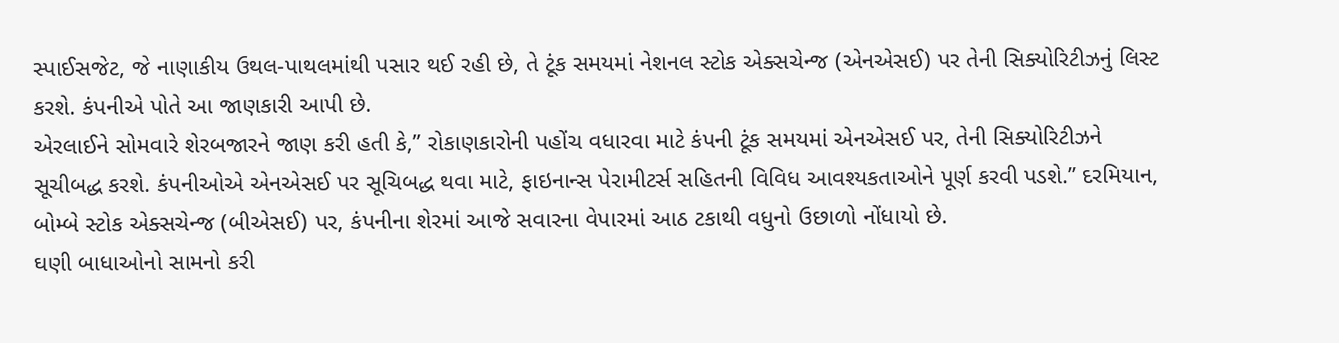સ્પાઈસજેટ, જે નાણાકીય ઉથલ-પાથલમાંથી પસાર થઈ રહી છે, તે ટૂંક સમયમાં નેશનલ સ્ટોક એક્સચેન્જ (એનએસઈ) પર તેની સિક્યોરિટીઝનું લિસ્ટ કરશે. કંપનીએ પોતે આ જાણકારી આપી છે.
એરલાઈને સોમવારે શેરબજારને જાણ કરી હતી કે,” રોકાણકારોની પહોંચ વધારવા માટે કંપની ટૂંક સમયમાં એનએસઈ પર, તેની સિક્યોરિટીઝને સૂચીબદ્ધ કરશે. કંપનીઓએ એનએસઈ પર સૂચિબદ્ધ થવા માટે, ફાઇનાન્સ પેરામીટર્સ સહિતની વિવિધ આવશ્યકતાઓને પૂર્ણ કરવી પડશે.” દરમિયાન, બોમ્બે સ્ટોક એક્સચેન્જ (બીએસઈ) પર, કંપનીના શેરમાં આજે સવારના વેપારમાં આઠ ટકાથી વધુનો ઉછાળો નોંધાયો છે.
ઘણી બાધાઓનો સામનો કરી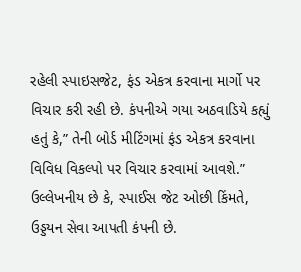રહેલી સ્પાઇસજેટ, ફંડ એકત્ર કરવાના માર્ગો પર વિચાર કરી રહી છે. કંપનીએ ગયા અઠવાડિયે કહ્યું હતું કે,” તેની બોર્ડ મીટિંગમાં ફંડ એકત્ર કરવાના વિવિધ વિકલ્પો પર વિચાર કરવામાં આવશે.” ઉલ્લેખનીય છે કે, સ્પાઈસ જેટ ઓછી કિંમતે, ઉડ્ડયન સેવા આપતી કંપની છે.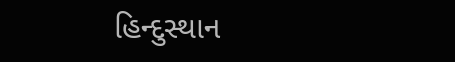હિન્દુસ્થાન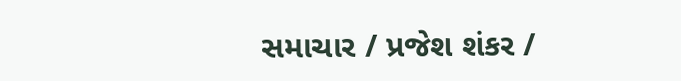સમાચાર / પ્રજેશ શંકર /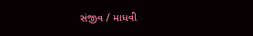સંજીવ / માધવી